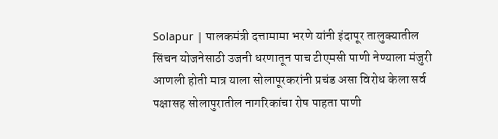Solapur | पालकमंत्री दत्तामामा भरणे यांनी इंदापूर तालुक्यातील सिंचन योजनेसाठी उजनी धरणातून पाच टीएमसी पाणी नेण्याला मंजुरी आणली होती मात्र याला सोलापूरकरांनी प्रचंड असा विरोध केला सर्व पक्षासह सोलापुरातील नागरिकांचा रोष पाहता पाणी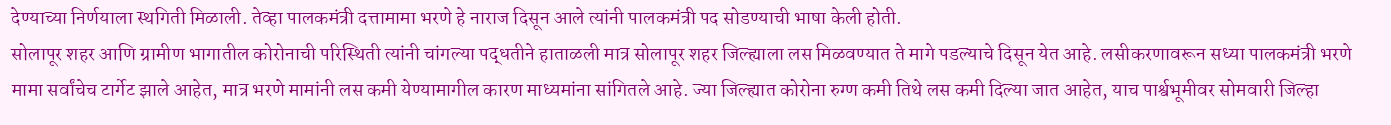देण्याच्या निर्णयाला स्थगिती मिळाली. तेव्हा पालकमंत्री दत्तामामा भरणे हे नाराज दिसून आले त्यांनी पालकमंत्री पद सोडण्याची भाषा केली होती.
सोलापूर शहर आणि ग्रामीण भागातील कोरोनाची परिस्थिती त्यांनी चांगल्या पद्धतीने हाताळली मात्र सोलापूर शहर जिल्ह्याला लस मिळवण्यात ते मागे पडल्याचे दिसून येत आहे. लसीकरणावरून सध्या पालकमंत्री भरणे मामा सर्वांचेच टार्गेट झाले आहेत, मात्र भरणे मामांनी लस कमी येण्यामागील कारण माध्यमांना सांगितले आहे. ज्या जिल्ह्यात कोरोना रुग्ण कमी तिथे लस कमी दिल्या जात आहेत, याच पार्श्वभूमीवर सोमवारी जिल्हा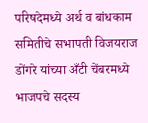परिषदेमध्ये अर्थ व बांधकाम समितीचे सभापती विजयराज डोंगरे यांच्या अँटी चेंबरमध्ये भाजपचे सदस्य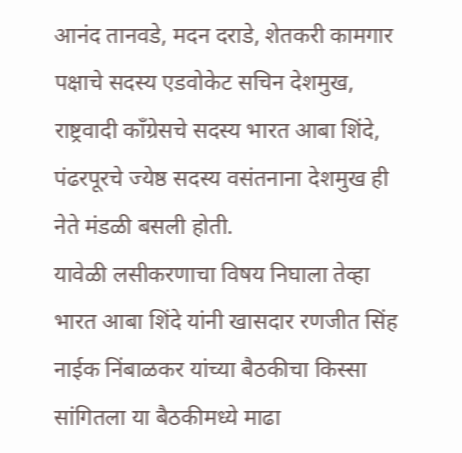आनंद तानवडे, मदन दराडे, शेतकरी कामगार पक्षाचे सदस्य एडवोकेट सचिन देशमुख, राष्ट्रवादी काँग्रेसचे सदस्य भारत आबा शिंदे, पंढरपूरचे ज्येष्ठ सदस्य वसंतनाना देशमुख ही नेते मंडळी बसली होती.
यावेळी लसीकरणाचा विषय निघाला तेव्हा भारत आबा शिंदे यांनी खासदार रणजीत सिंह नाईक निंबाळकर यांच्या बैठकीचा किस्सा सांगितला या बैठकीमध्ये माढा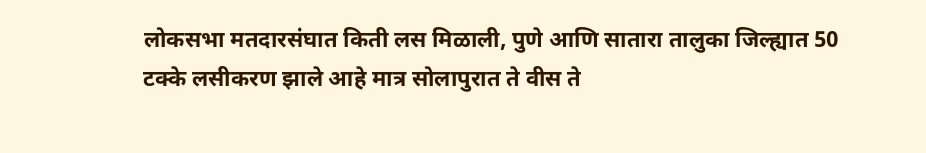लोकसभा मतदारसंघात किती लस मिळाली, पुणे आणि सातारा तालुका जिल्ह्यात 50 टक्के लसीकरण झाले आहे मात्र सोलापुरात ते वीस ते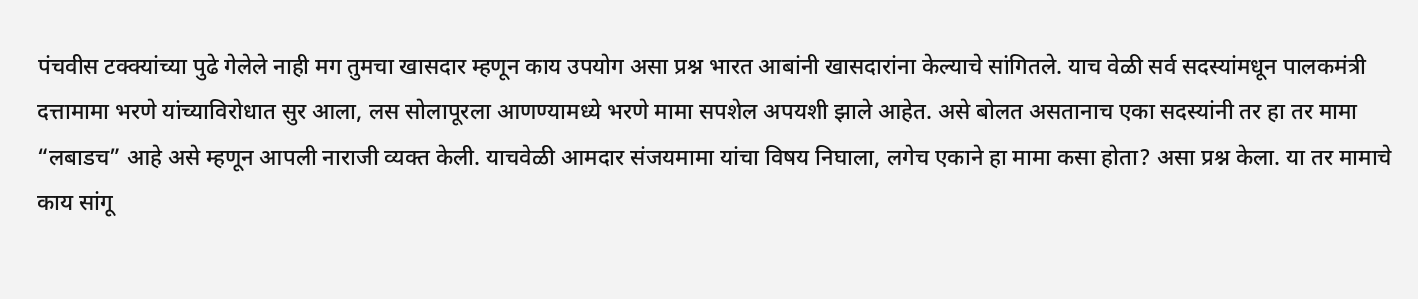पंचवीस टक्क्यांच्या पुढे गेलेले नाही मग तुमचा खासदार म्हणून काय उपयोग असा प्रश्न भारत आबांनी खासदारांना केल्याचे सांगितले. याच वेळी सर्व सदस्यांमधून पालकमंत्री दत्तामामा भरणे यांच्याविरोधात सुर आला, लस सोलापूरला आणण्यामध्ये भरणे मामा सपशेल अपयशी झाले आहेत. असे बोलत असतानाच एका सदस्यांनी तर हा तर मामा “लबाडच” आहे असे म्हणून आपली नाराजी व्यक्त केली. याचवेळी आमदार संजयमामा यांचा विषय निघाला, लगेच एकाने हा मामा कसा होता? असा प्रश्न केला. या तर मामाचे काय सांगू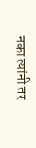नका त्यांनी तर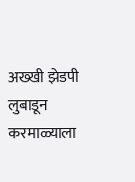अख्खी झेडपी लुबाडून करमाळ्याला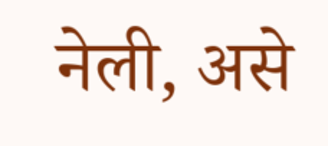नेली, असे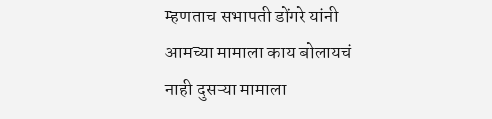म्हणताच सभापती डोंगरे यांनी आमच्या मामाला काय बोलायचं नाही दुसऱ्या मामाला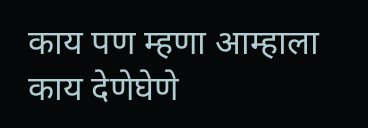काय पण म्हणा आम्हाला काय देणेघेणे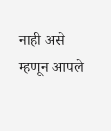नाही असे म्हणून आपले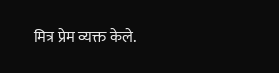मित्र प्रेम व्यक्त केले.